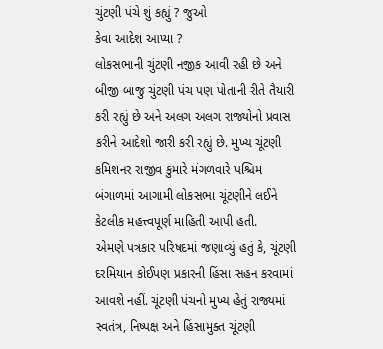ચુંટણી પંચે શું કહ્યું ? જુઓ
કેવા આદેશ આપ્યા ?
લોકસભાની ચુંટણી નજીક આવી રહી છે અને બીજી બાજુ ચુંટણી પંચ પણ પોતાની રીતે તૈયારી કરી રહ્યું છે અને અલગ અલગ રાજ્યોનો પ્રવાસ કરીને આદેશો જારી કરી રહ્યું છે. મુખ્ય ચૂંટણી કમિશનર રાજીવ કુમારે મંગળવારે પશ્ચિમ બંગાળમાં આગામી લોકસભા ચૂંટણીને લઈને કેટલીક મહત્ત્વપૂર્ણ માહિતી આપી હતી.
એમણે પત્રકાર પરિષદમાં જણાવ્યું હતું કે, ચૂંટણી દરમિયાન કોઈપણ પ્રકારની હિંસા સહન કરવામાં આવશે નહીં. ચૂંટણી પંચનો મુખ્ય હેતું રાજ્યમાં સ્વતંત્ર, નિષ્પક્ષ અને હિંસામુક્ત ચૂંટણી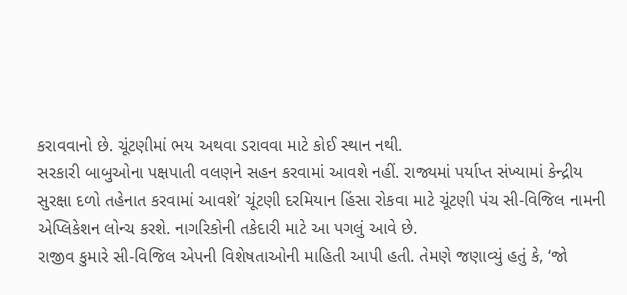કરાવવાનો છે. ચૂંટણીમાં ભય અથવા ડરાવવા માટે કોઈ સ્થાન નથી.
સરકારી બાબુઓના પક્ષપાતી વલણને સહન કરવામાં આવશે નહીં. રાજ્યમાં પર્યાપ્ત સંખ્યામાં કેન્દ્રીય સુરક્ષા દળો તહેનાત કરવામાં આવશે’ ચૂંટણી દરમિયાન હિંસા રોકવા માટે ચૂંટણી પંચ સી-વિજિલ નામની એપ્લિકેશન લોન્ચ કરશે. નાગરિકોની તકેદારી માટે આ પગલું આવે છે.
રાજીવ કુમારે સી-વિજિલ એપની વિશેષતાઓની માહિતી આપી હતી. તેમણે જણાવ્યું હતું કે, ‘જો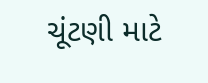ચૂંટણી માટે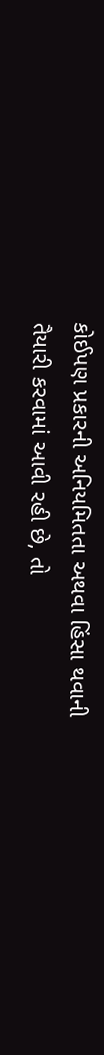કોઈપણ પ્રકારની અનિયમિતતા અથવા હિંસા થવાની તૈયારી કરવામાં આવી રહી છે, તો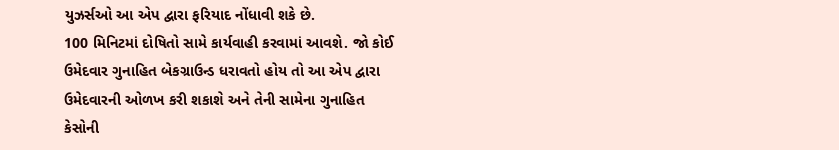યુઝર્સઓ આ એપ દ્વારા ફરિયાદ નોંધાવી શકે છે.
100 મિનિટમાં દોષિતો સામે કાર્યવાહી કરવામાં આવશે. જો કોઈ ઉમેદવાર ગુનાહિત બેકગ્રાઉન્ડ ધરાવતો હોય તો આ એપ દ્વારા ઉમેદવારની ઓળખ કરી શકાશે અને તેની સામેના ગુનાહિત કેસોની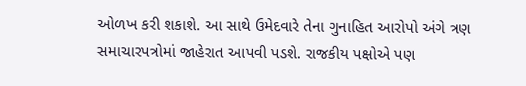ઓળખ કરી શકાશે. આ સાથે ઉમેદવારે તેના ગુનાહિત આરોપો અંગે ત્રણ સમાચારપત્રોમાં જાહેરાત આપવી પડશે. રાજકીય પક્ષોએ પણ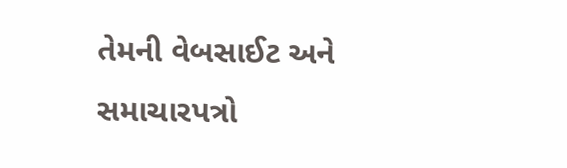તેમની વેબસાઈટ અને સમાચારપત્રો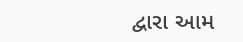દ્વારા આમ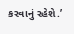કરવાનું રહેશે.’